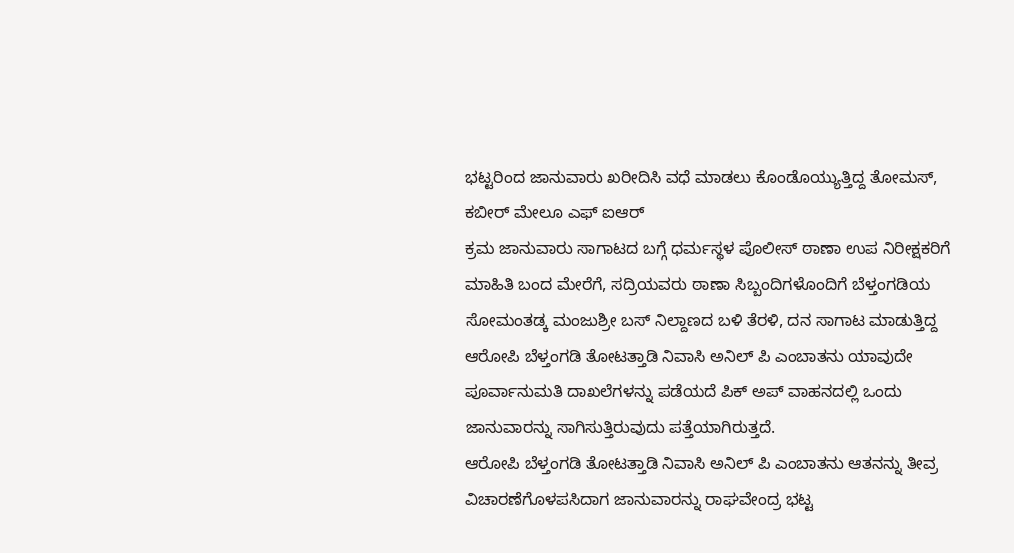ಭಟ್ಟರಿಂದ ಜಾನುವಾರು ಖರೀದಿಸಿ ವಧೆ ಮಾಡಲು ಕೊಂಡೊಯ್ಯುತ್ತಿದ್ದ ತೋಮಸ್, ಕಬೀರ್ ಮೇಲೂ ಎಫ್ ಐಆರ್
ಕ್ರಮ ಜಾನುವಾರು ಸಾಗಾಟದ ಬಗ್ಗೆ ಧರ್ಮಸ್ಥಳ ಪೊಲೀಸ್ ಠಾಣಾ ಉಪ ನಿರೀಕ್ಷಕರಿಗೆ ಮಾಹಿತಿ ಬಂದ ಮೇರೆಗೆ, ಸದ್ರಿಯವರು ಠಾಣಾ ಸಿಬ್ಬಂದಿಗಳೊಂದಿಗೆ ಬೆಳ್ತಂಗಡಿಯ ಸೋಮಂತಡ್ಕ ಮಂಜುಶ್ರೀ ಬಸ್ ನಿಲ್ದಾಣದ ಬಳಿ ತೆರಳಿ, ದನ ಸಾಗಾಟ ಮಾಡುತ್ತಿದ್ದ ಆರೋಪಿ ಬೆಳ್ತಂಗಡಿ ತೋಟತ್ತಾಡಿ ನಿವಾಸಿ ಅನಿಲ್ ಪಿ ಎಂಬಾತನು ಯಾವುದೇ ಪೂರ್ವಾನುಮತಿ ದಾಖಲೆಗಳನ್ನು ಪಡೆಯದೆ ಪಿಕ್ ಅಪ್ ವಾಹನದಲ್ಲಿ ಒಂದು ಜಾನುವಾರನ್ನು ಸಾಗಿಸುತ್ತಿರುವುದು ಪತ್ತೆಯಾಗಿರುತ್ತದೆ.
ಆರೋಪಿ ಬೆಳ್ತಂಗಡಿ ತೋಟತ್ತಾಡಿ ನಿವಾಸಿ ಅನಿಲ್ ಪಿ ಎಂಬಾತನು ಆತನನ್ನು ತೀವ್ರ ವಿಚಾರಣೆಗೊಳಪಸಿದಾಗ ಜಾನುವಾರನ್ನು ರಾಘವೇಂದ್ರ ಭಟ್ಟ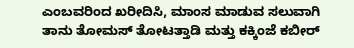ಎಂಬವರಿಂದ ಖರೀದಿಸಿ, ಮಾಂಸ ಮಾಡುವ ಸಲುವಾಗಿ ತಾನು ತೋಮಸ್ ತೋಟತ್ತಾಡಿ ಮತ್ತು ಕಕ್ಕಿಂಜೆ ಕಬೀರ್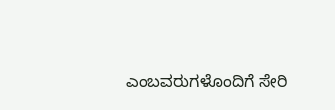ಎಂಬವರುಗಳೊಂದಿಗೆ ಸೇರಿ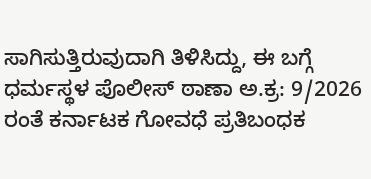ಸಾಗಿಸುತ್ತಿರುವುದಾಗಿ ತಿಳಿಸಿದ್ದು, ಈ ಬಗ್ಗೆ ಧರ್ಮಸ್ಥಳ ಪೊಲೀಸ್ ಠಾಣಾ ಅ.ಕ್ರ: 9/2026 ರಂತೆ ಕರ್ನಾಟಕ ಗೋವಧೆ ಪ್ರತಿಬಂಧಕ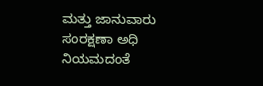ಮತ್ತು ಜಾನುವಾರು ಸಂರಕ್ಷಣಾ ಅಧಿ ನಿಯಮದಂತೆ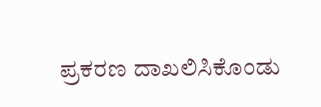ಪ್ರಕರಣ ದಾಖಲಿಸಿಕೊಂಡು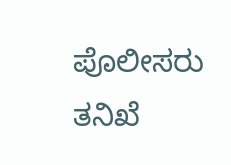ಪೊಲೀಸರು ತನಿಖೆ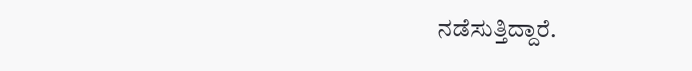ನಡೆಸುತ್ತಿದ್ದಾರೆ.